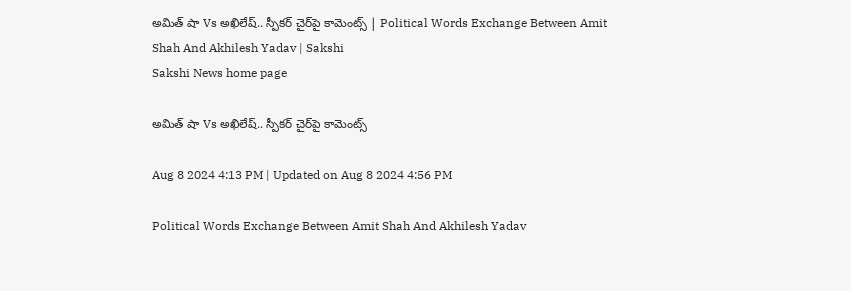అమిత్‌ షా Vs అఖిలేష్‌.. స్పీకర్‌ చైర్‌పై కామెంట్స్‌ | Political Words Exchange Between Amit Shah And Akhilesh Yadav | Sakshi
Sakshi News home page

అమిత్‌ షా Vs అఖిలేష్‌.. స్పీకర్‌ చైర్‌పై కామెంట్స్‌

Aug 8 2024 4:13 PM | Updated on Aug 8 2024 4:56 PM

Political Words Exchange Between Amit Shah And Akhilesh Yadav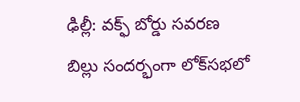ఢిల్లీ: వక్ఫ్ బోర్డు సవరణ బిల్లు సందర్భంగా లోక్‌సభలో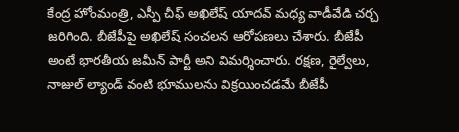కేంద్ర హోంమంత్రి, ఎస్పీ చీఫ్‌ అఖిలేష్‌ యాదవ్‌ మధ్య వాడీవేడి చర్చ జరిగింది. బీజేపీపై అఖిలేష్‌ సంచలన ఆరోపణలు చేశారు. బీజేపీ అంటే భారతీయ జమీన్ పార్టీ అని విమర్శించారు. రక్షణ, రైల్వేలు, నాజుల్ ల్యాండ్ వంటి భూములను విక్రయించడమే బీజేపీ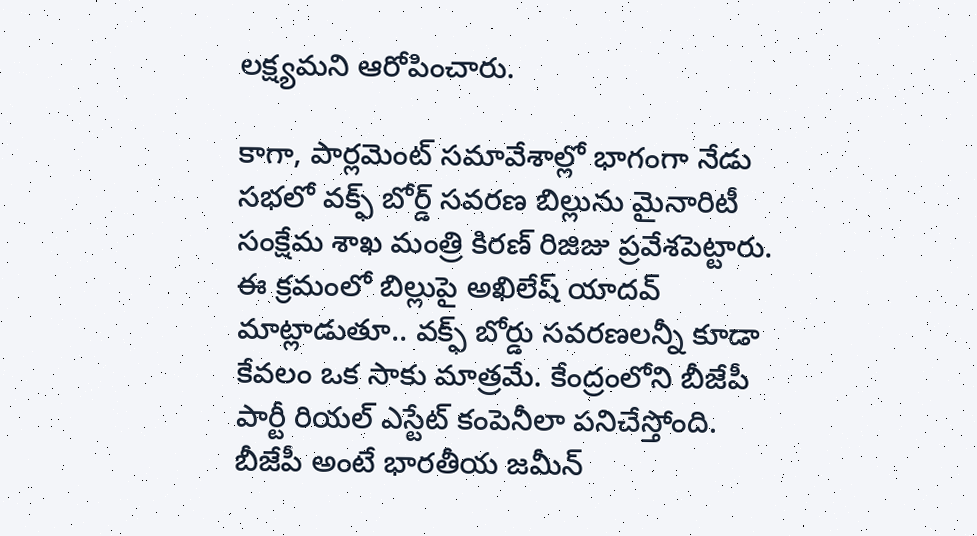లక్ష్యమని ఆరోపించారు.

కాగా, పార్లమెంట్‌ సమావేశాల్లో భాగంగా నేడు సభలో వక్ఫ్‌ బోర్డ్‌ సవరణ బిల్లును మైనారిటీ సంక్షేమ శాఖ మంత్రి కిరణ్ రిజిజు ప్రవేశపెట్టారు. ఈ క్రమంలో బిల్లుపై అఖిలేష్‌ యాదవ్‌ మాట్లాడుతూ.. వక్ఫ్ బోర్డు సవరణలన్నీ కూడా కేవలం ఒక సాకు మాత్రమే. కేంద్రంలోని బీజేపీ పార్టీ రియల్ ఎస్టేట్ కంపెనీలా పనిచేస్తోంది. బీజేపీ అంటే భారతీయ జమీన్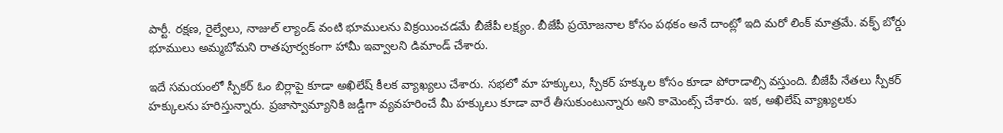పార్టీ. రక్షణ, రైల్వేలు, నాజుల్ ల్యాండ్ వంటి భూములను విక్రయించడమే బీజేపీ లక్ష్యం. బీజేపీ ప్రయోజనాల కోసం పథకం అనే దాంట్లో ఇది మరో లింక్ మాత్రమే. వక్ఫ్ ‌బోర్డు భూములు అమ్మబోమని రాతపూర్వకంగా హామీ ఇవ్వాలని డిమాండ్ చేశారు.

ఇదే సమయంలో స్పీకర్‌ ఓం బిర్లాపై కూడా అఖిలేష్‌ కీలక వ్యాఖ్యలు చేశారు. సభలో మా హక్కులు, స్పీకర్‌ హక్కుల కోసం కూడా పోరాడాల్సి వస్తుంది. బీజేపీ నేతలు స్పీకర్‌ హక్కులను హరిస్తున్నారు. ప్రజాస్వామ్యానికి జడ్డీగా వ్యవహరించే మీ హక్కులు కూడా వారే తీసుకుంటున్నారు అని కామెంట్స్‌ చేశారు. ఇక, అఖిలేష్‌ వ్యాఖ్యలకు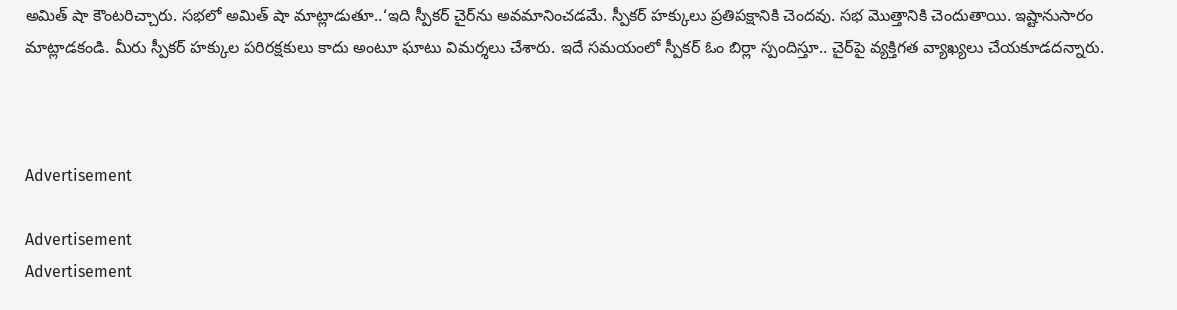అమిత్‌ షా కౌంటరిచ్చారు. సభలో అమిత్‌ షా మాట్లాడుతూ..‘ఇది స్పీకర్‌ చైర్‌ను అవమానించడమే. స్పీకర్ హక్కులు ప్రతిపక్షానికి చెందవు. సభ మొత్తానికి చెందుతాయి. ఇష్టానుసారం మాట్లాడకండి. మీరు స్పీకర్ హక్కుల పరిరక్షకులు కాదు అంటూ ఘాటు విమర్శలు చేశారు. ఇదే సమయంలో స్పీకర్‌ ఓం బిర్లా స్పందిస్తూ.. చైర్‌పై వ్యక్తిగత వ్యాఖ్యలు చేయకూడదన్నారు.



Advertisement

Advertisement
Advertisement